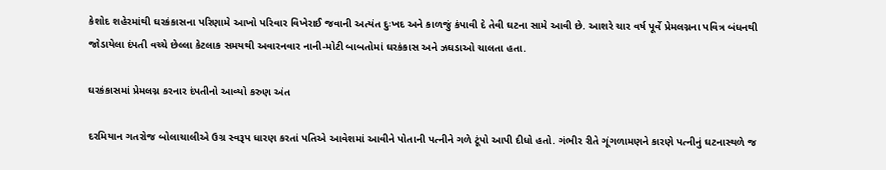કેશોદ શહેરમાંથી ઘરકંકાસના પરિણામે આખો પરિવાર વિખેરાઈ જવાની અત્યંત દુઃખદ અને કાળજું કંપાવી દે તેવી ઘટના સામે આવી છે. આશરે ચાર વર્ષ પૂર્વે પ્રેમલગ્નના પવિત્ર બંધનથી જોડાયેલા દંપતી વચ્ચે છેલ્લા કેટલાક સમયથી અવારનવાર નાની-મોટી બાબતોમાં ઘરકંકાસ અને ઝઘડાઓ ચાલતા હતા.

ઘરકંકાસમાં પ્રેમલગ્ન કરનાર દંપતીનો આવ્યો કરુણ અંત

દરમિયાન ગતરોજ બોલાચાલીએ ઉગ્ર સ્વરૂપ ધારણ કરતાં પતિએ આવેશમાં આવીને પોતાની પત્નીને ગળે ટૂંપો આપી દીધો હતો. ગંભીર રીતે ગૂંગળામણને કારણે પત્નીનું ઘટનાસ્થળે જ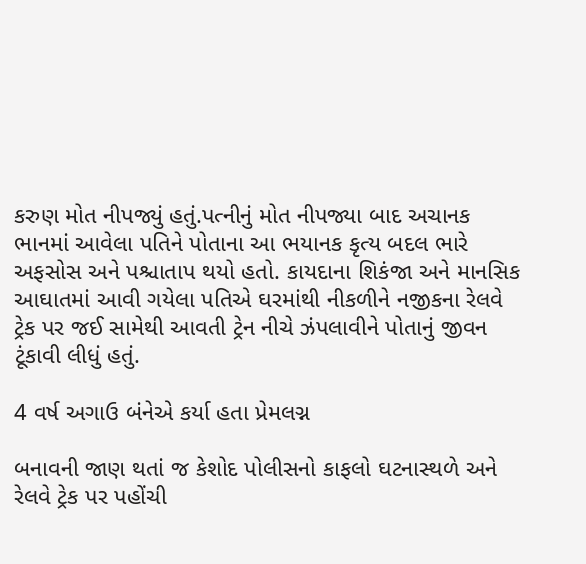કરુણ મોત નીપજ્યું હતું.પત્નીનું મોત નીપજ્યા બાદ અચાનક ભાનમાં આવેલા પતિને પોતાના આ ભયાનક કૃત્ય બદલ ભારે અફસોસ અને પશ્ચાતાપ થયો હતો. કાયદાના શિકંજા અને માનસિક આઘાતમાં આવી ગયેલા પતિએ ઘરમાંથી નીકળીને નજીકના રેલવે ટ્રેક પર જઈ સામેથી આવતી ટ્રેન નીચે ઝંપલાવીને પોતાનું જીવન ટૂંકાવી લીધું હતું.

4 વર્ષ અગાઉ બંનેએ કર્યા હતા પ્રેમલગ્ન

બનાવની જાણ થતાં જ કેશોદ પોલીસનો કાફલો ઘટનાસ્થળે અને રેલવે ટ્રેક પર પહોંચી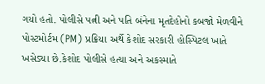ગયો હતો. પોલીસે પત્ની અને પતિ બંનેના મૃતદેહોનો કબજો મેળવીને પોસ્ટમોર્ટમ (PM) પ્રક્રિયા અર્થે કેશોદ સરકારી હોસ્પિટલ ખાતે ખસેડ્યા છે.કેશોદ પોલીસે હત્યા અને અકસ્માતે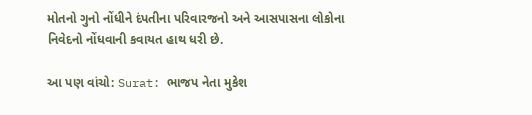મોતનો ગુનો નોંધીને દંપતીના પરિવારજનો અને આસપાસના લોકોના નિવેદનો નોંધવાની કવાયત હાથ ધરી છે.

આ પણ વાંચો: Surat: ભાજપ નેતા મુકેશ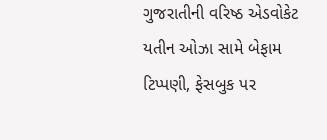ગુજરાતીની વરિષ્ઠ એડવોકેટ યતીન ઓઝા સામે બેફામ ટિપ્પણી, ફેસબુક પર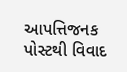આપત્તિજનક પોસ્ટથી વિવાદ